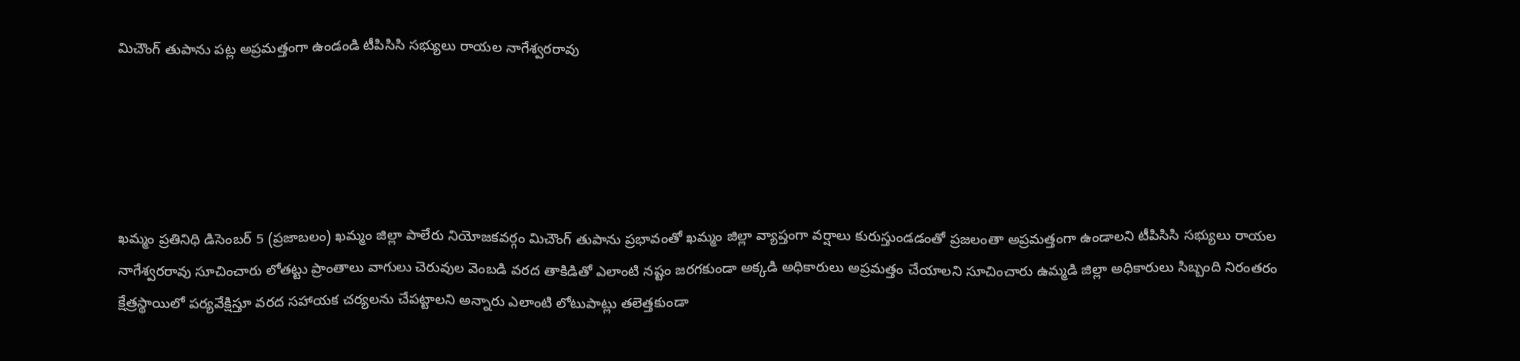మిచౌంగ్ తుపాను పట్ల అప్రమత్తంగా ఉండండి టీపిసిసి సభ్యులు రాయల నాగేశ్వరరావు





ఖమ్మం ప్రతినిధి డిసెంబర్ 5 (ప్రజాబలం) ఖమ్మం జిల్లా పాలేరు నియోజకవర్గం మిచౌంగ్ తుపాను ప్రభావంతో ఖమ్మం జిల్లా వ్యాప్తంగా వర్షాలు కురుస్తుండడంతో ప్రజలంతా అప్రమత్తంగా ఉండాలని టీపిసిసి సభ్యులు రాయల నాగేశ్వరరావు సూచించారు లోతట్టు ప్రాంతాలు వాగులు చెరువుల వెంబడి వరద తాకిడితో ఎలాంటి నష్టం జరగకుండా అక్కడి అధికారులు అప్రమత్తం చేయాలని సూచించారు ఉమ్మడి జిల్లా అధికారులు సిబ్బంది నిరంతరం క్షేత్రస్థాయిలో పర్యవేక్షిస్తూ వరద సహాయక చర్యలను చేపట్టాలని అన్నారు ఎలాంటి లోటుపాట్లు తలెత్తకుండా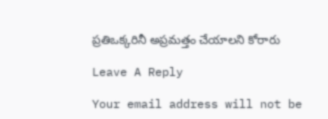ప్రతిఒక్కరినీ అప్రమత్తం చేయాలని కోరారు

Leave A Reply

Your email address will not be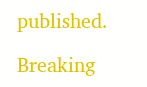published.

Breaking